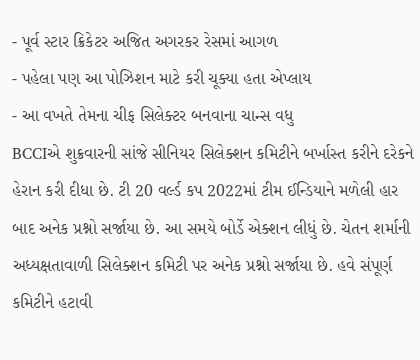- પૂર્વ સ્ટાર ક્રિકેટર અજિત અગરકર રેસમાં આગળ
- પહેલા પણ આ પોઝિશન માટે કરી ચૂક્યા હતા એપ્લાય
- આ વખતે તેમના ચીફ સિલેક્ટર બનવાના ચાન્સ વધુ
BCCIએ શુક્રવારની સાંજે સીનિયર સિલેક્શન કમિટીને બર્ખાસ્ત કરીને દરેકને હેરાન કરી દીધા છે. ટી 20 વર્લ્ડ કપ 2022માં ટીમ ઈન્ડિયાને મળેલી હાર બાદ અનેક પ્રશ્નો સર્જાયા છે. આ સમયે બોર્ડે એક્શન લીધું છે. ચેતન શર્માની અધ્યક્ષતાવાળી સિલેક્શન કમિટી પર અનેક પ્રશ્નો સર્જાયા છે. હવે સંપૂર્ણ કમિટીને હટાવી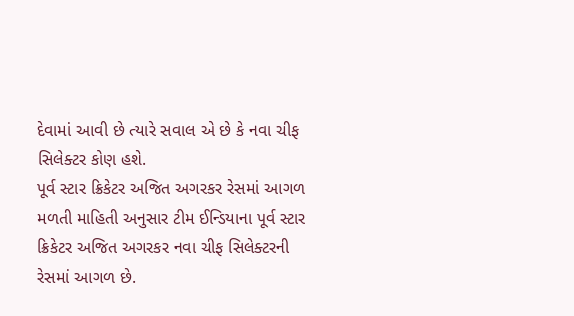દેવામાં આવી છે ત્યારે સવાલ એ છે કે નવા ચીફ સિલેક્ટર કોણ હશે.
પૂર્વ સ્ટાર ક્રિકેટર અજિત અગરકર રેસમાં આગળ
મળતી માહિતી અનુસાર ટીમ ઈન્ડિયાના પૂર્વ સ્ટાર ક્રિકેટર અજિત અગરકર નવા ચીફ સિલેક્ટરની રેસમાં આગળ છે.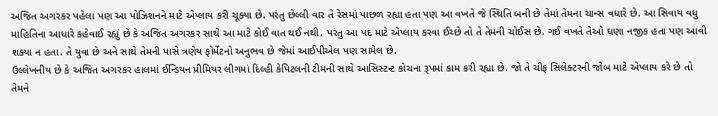અજિત અગરકર પહેલા પણ આ પોઝિશનને માટે એપ્લાય કરી ચૂક્યા છે. પરંતુ છેલ્લી વાર તે રેસમાં પાછળ રહ્યા હતા પણ આ વખતે જે સ્થિતિ બની છે તેમાં તેમના ચાન્સ વધારે છે. આ સિવાય વધુ માહિતિના આધારે કહેવાઈ રહ્યું છે કે અજિત અગરકર સાથે આ માટે કોઈ વાત થઈ નથી. પરંતુ આ પદ માટે એપ્લાય કરવા ઈચ્છે તો તે તેમની ચોઈસ છે. ગઈ વખતે તેઓ ઘણા નજીક હતા પણ આવી શક્યા ન હતા. તે યુવા છે અને સાથે તેમની પાસે ત્રણેય ફોર્મેટનો અનુભવ છે જેમાં આઈપીએલ પણ સામેલ છે.
ઉલ્લેખનીય છે કે અજિત અગરકર હાલમાં ઈન્ડિયન પ્રીમિયર લીગમાં દિલ્હી કેપિટલની ટીમની સાથે આસિસ્ટન્ટ કોચના રૂપમાં કામ કરી રહ્યા છે. જો તે ચીફ સિલેક્ટરની જોબ માટે એપ્લાય કરે છે તો તેમને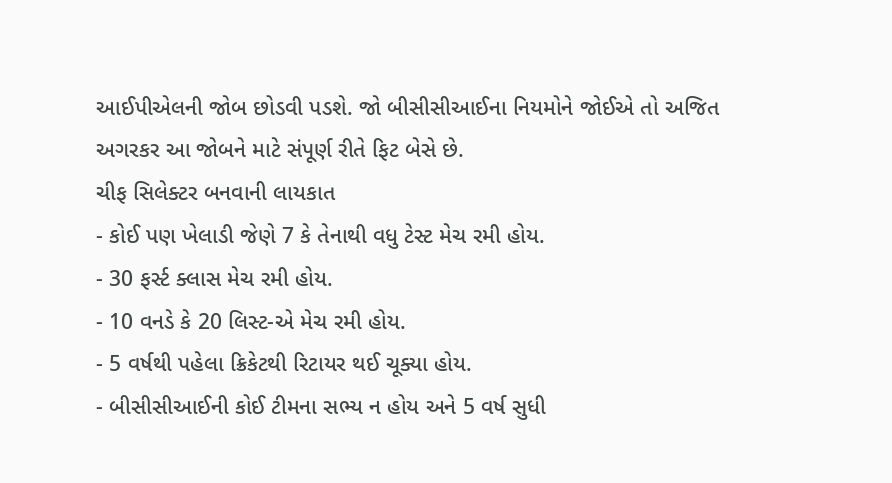આઈપીએલની જોબ છોડવી પડશે. જો બીસીસીઆઈના નિયમોને જોઈએ તો અજિત અગરકર આ જોબને માટે સંપૂર્ણ રીતે ફિટ બેસે છે.
ચીફ સિલેક્ટર બનવાની લાયકાત
- કોઈ પણ ખેલાડી જેણે 7 કે તેનાથી વધુ ટેસ્ટ મેચ રમી હોય.
- 30 ફર્સ્ટ ક્લાસ મેચ રમી હોય.
- 10 વનડે કે 20 લિસ્ટ-એ મેચ રમી હોય.
- 5 વર્ષથી પહેલા ક્રિકેટથી રિટાયર થઈ ચૂક્યા હોય.
- બીસીસીઆઈની કોઈ ટીમના સભ્ય ન હોય અને 5 વર્ષ સુધી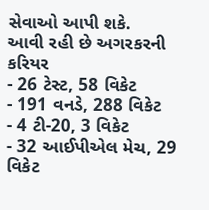સેવાઓ આપી શકે.
આવી રહી છે અગરકરની કરિયર
- 26 ટેસ્ટ, 58 વિકેટ
- 191 વનડે, 288 વિકેટ
- 4 ટી-20, 3 વિકેટ
- 32 આઈપીએલ મેચ, 29 વિકેટ